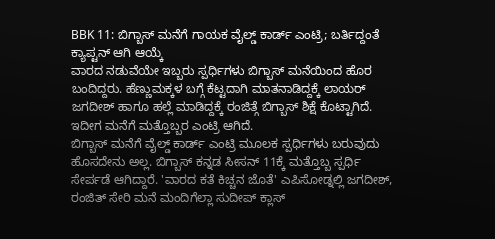BBK 11: ಬಿಗ್ಬಾಸ್ ಮನೆಗೆ ಗಾಯಕ ವೈಲ್ಡ್ ಕಾರ್ಡ್ ಎಂಟ್ರಿ; ಬರ್ತಿದ್ದಂತೆ ಕ್ಯಾಪ್ಟನ್ ಆಗಿ ಆಯ್ಕೆ
ವಾರದ ನಡುವೆಯೇ ಇಬ್ಬರು ಸ್ಪರ್ಧಿಗಳು ಬಿಗ್ಬಾಸ್ ಮನೆಯಿಂದ ಹೊರ ಬಂದಿದ್ದರು. ಹೆಣ್ಣುಮಕ್ಕಳ ಬಗ್ಗೆ ಕೆಟ್ಟದಾಗಿ ಮಾತನಾಡಿದ್ದಕ್ಕೆ ಲಾಯರ್ ಜಗದೀಶ್ ಹಾಗೂ ಹಲ್ಲೆ ಮಾಡಿದ್ದಕ್ಕೆ ರಂಜಿತ್ಗೆ ಬಿಗ್ಬಾಸ್ ಶಿಕ್ಷೆ ಕೊಟ್ಟಾಗಿದೆ. ಇದೀಗ ಮನೆಗೆ ಮತ್ತೊಬ್ಬರ ಎಂಟ್ರಿ ಆಗಿದೆ.
ಬಿಗ್ಬಾಸ್ ಮನೆಗೆ ವೈಲ್ಡ್ ಕಾರ್ಡ್ ಎಂಟ್ರಿ ಮೂಲಕ ಸ್ಪರ್ಧಿಗಳು ಬರುವುದು ಹೊಸದೇನು ಅಲ್ಲ. ಬಿಗ್ಬಾಸ್ ಕನ್ನಡ ಸೀಸನ್ 11ಕ್ಕೆ ಮತ್ತೊಬ್ಬ ಸ್ಪರ್ಧಿ ಸೇರ್ಪಡೆ ಆಗಿದ್ದಾರೆ. 'ವಾರದ ಕತೆ ಕಿಚ್ಚನ ಜೊತೆ' ಎಪಿಸೋಡ್ನಲ್ಲಿ ಜಗದೀಶ್, ರಂಜಿತ್ ಸೇರಿ ಮನೆ ಮಂದಿಗೆಲ್ಲಾ ಸುದೀಪ್ ಕ್ಲಾಸ್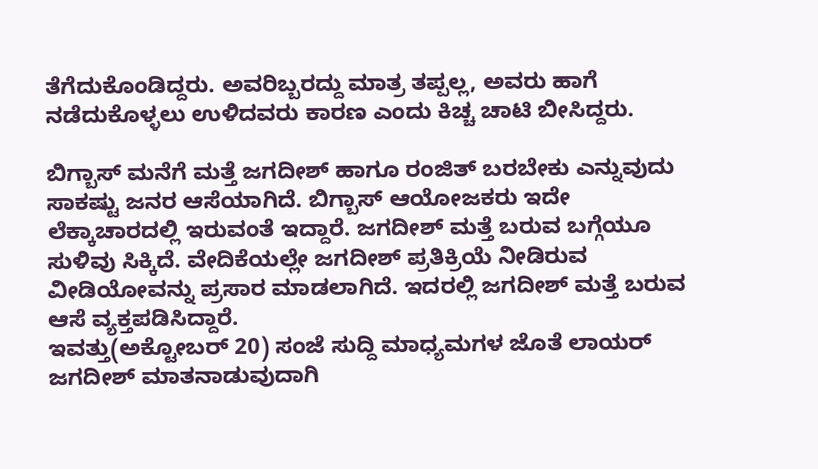ತೆಗೆದುಕೊಂಡಿದ್ದರು. ಅವರಿಬ್ಬರದ್ದು ಮಾತ್ರ ತಪ್ಪಲ್ಲ, ಅವರು ಹಾಗೆ ನಡೆದುಕೊಳ್ಳಲು ಉಳಿದವರು ಕಾರಣ ಎಂದು ಕಿಚ್ಚ ಚಾಟಿ ಬೀಸಿದ್ದರು.

ಬಿಗ್ಬಾಸ್ ಮನೆಗೆ ಮತ್ತೆ ಜಗದೀಶ್ ಹಾಗೂ ರಂಜಿತ್ ಬರಬೇಕು ಎನ್ನುವುದು ಸಾಕಷ್ಟು ಜನರ ಆಸೆಯಾಗಿದೆ. ಬಿಗ್ಬಾಸ್ ಆಯೋಜಕರು ಇದೇ ಲೆಕ್ಕಾಚಾರದಲ್ಲಿ ಇರುವಂತೆ ಇದ್ದಾರೆ. ಜಗದೀಶ್ ಮತ್ತೆ ಬರುವ ಬಗ್ಗೆಯೂ ಸುಳಿವು ಸಿಕ್ಕಿದೆ. ವೇದಿಕೆಯಲ್ಲೇ ಜಗದೀಶ್ ಪ್ರತಿಕ್ರಿಯೆ ನೀಡಿರುವ ವೀಡಿಯೋವನ್ನು ಪ್ರಸಾರ ಮಾಡಲಾಗಿದೆ. ಇದರಲ್ಲಿ ಜಗದೀಶ್ ಮತ್ತೆ ಬರುವ ಆಸೆ ವ್ಯಕ್ತಪಡಿಸಿದ್ದಾರೆ.
ಇವತ್ತು(ಅಕ್ಟೋಬರ್ 20) ಸಂಜೆ ಸುದ್ದಿ ಮಾಧ್ಯಮಗಳ ಜೊತೆ ಲಾಯರ್ ಜಗದೀಶ್ ಮಾತನಾಡುವುದಾಗಿ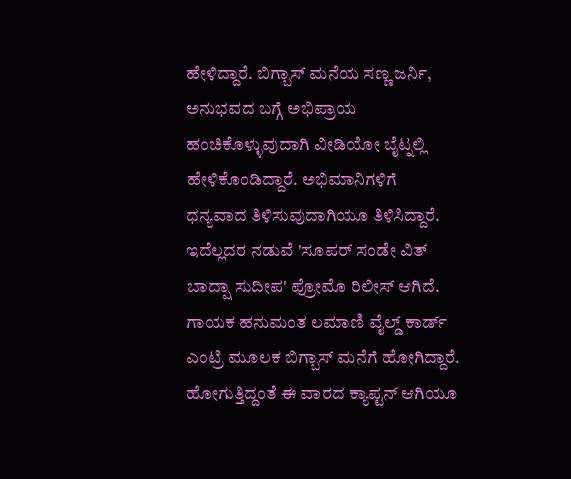ಹೇಳಿದ್ದಾರೆ. ಬಿಗ್ಬಾಸ್ ಮನೆಯ ಸಣ್ಣ ಜರ್ನಿ, ಅನುಭವದ ಬಗ್ಗೆ ಅಭಿಪ್ರಾಯ ಹಂಚಿಕೊಳ್ಳುವುದಾಗಿ ವೀಡಿಯೋ ಬೈಟ್ನಲ್ಲಿ ಹೇಳಿಕೊಂಡಿದ್ದಾರೆ. ಅಭಿಮಾನಿಗಳಿಗೆ ಧನ್ಯವಾದ ತಿಳಿಸುವುದಾಗಿಯೂ ತಿಳಿಸಿದ್ದಾರೆ. ಇದೆಲ್ಲದರ ನಡುವೆ 'ಸೂಪರ್ ಸಂಡೇ ವಿತ್ ಬಾದ್ಷಾ ಸುದೀಪ' ಪ್ರೋಮೊ ರಿಲೀಸ್ ಆಗಿದೆ.
ಗಾಯಕ ಹನುಮಂತ ಲಮಾಣಿ ವೈಲ್ಡ್ ಕಾರ್ಡ್ ಎಂಟ್ರಿ ಮೂಲಕ ಬಿಗ್ಬಾಸ್ ಮನೆಗೆ ಹೋಗಿದ್ದಾರೆ. ಹೋಗುತ್ತಿದ್ದಂತೆ ಈ ವಾರದ ಕ್ಯಾಪ್ಟನ್ ಆಗಿಯೂ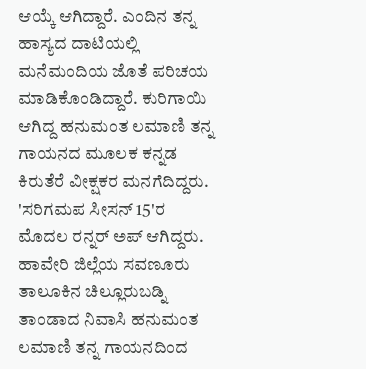ಆಯ್ಕೆ ಆಗಿದ್ದಾರೆ. ಎಂದಿನ ತನ್ನ ಹಾಸ್ಯದ ದಾಟಿಯಲ್ಲಿ ಮನೆಮಂದಿಯ ಜೊತೆ ಪರಿಚಯ ಮಾಡಿಕೊಂಡಿದ್ದಾರೆ. ಕುರಿಗಾಯಿ ಆಗಿದ್ದ ಹನುಮಂತ ಲಮಾಣಿ ತನ್ನ ಗಾಯನದ ಮೂಲಕ ಕನ್ನಡ ಕಿರುತೆರೆ ವೀಕ್ಷಕರ ಮನಗೆದಿದ್ದರು. 'ಸರಿಗಮಪ ಸೀಸನ್ 15'ರ ಮೊದಲ ರನ್ನರ್ ಅಪ್ ಆಗಿದ್ದರು.
ಹಾವೇರಿ ಜಿಲ್ಲೆಯ ಸವಣೂರು ತಾಲೂಕಿನ ಚಿಲ್ಲೂರುಬಡ್ನಿ ತಾಂಡಾದ ನಿವಾಸಿ ಹನುಮಂತ ಲಮಾಣಿ ತನ್ನ ಗಾಯನದಿಂದ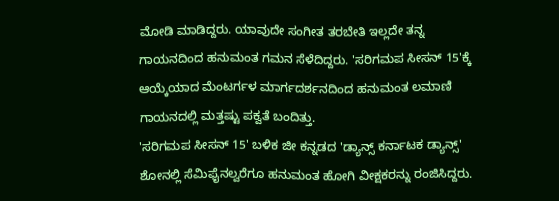ಮೋಡಿ ಮಾಡಿದ್ದರು. ಯಾವುದೇ ಸಂಗೀತ ತರಬೇತಿ ಇಲ್ಲದೇ ತನ್ನ ಗಾಯನದಿಂದ ಹನುಮಂತ ಗಮನ ಸೆಳೆದಿದ್ದರು. 'ಸರಿಗಮಪ ಸೀಸನ್ 15'ಕ್ಕೆ ಆಯ್ಕೆಯಾದ ಮೆಂಟರ್ಗಳ ಮಾರ್ಗದರ್ಶನದಿಂದ ಹನುಮಂತ ಲಮಾಣಿ ಗಾಯನದಲ್ಲಿ ಮತ್ತಷ್ಟು ಪಕ್ವತೆ ಬಂದಿತ್ತು.
'ಸರಿಗಮಪ ಸೀಸನ್ 15' ಬಳಿಕ ಜೀ ಕನ್ನಡದ 'ಡ್ಯಾನ್ಸ್ ಕರ್ನಾಟಕ ಡ್ಯಾನ್ಸ್' ಶೋನಲ್ಲಿ ಸೆಮಿಫೈನಲ್ವರೆಗೂ ಹನುಮಂತ ಹೋಗಿ ವೀಕ್ಷಕರನ್ನು ರಂಜಿಸಿದ್ದರು.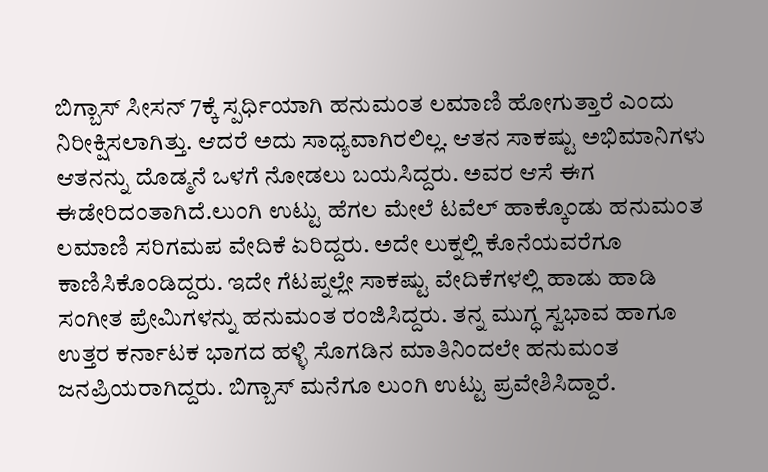ಬಿಗ್ಬಾಸ್ ಸೀಸನ್ 7ಕ್ಕೆ ಸ್ಪರ್ಧಿಯಾಗಿ ಹನುಮಂತ ಲಮಾಣಿ ಹೋಗುತ್ತಾರೆ ಎಂದು ನಿರೀಕ್ಷಿಸಲಾಗಿತ್ತು. ಆದರೆ ಅದು ಸಾಧ್ಯವಾಗಿರಲಿಲ್ಲ. ಆತನ ಸಾಕಷ್ಟು ಅಭಿಮಾನಿಗಳು ಆತನನ್ನು ದೊಡ್ಮನೆ ಒಳಗೆ ನೋಡಲು ಬಯಸಿದ್ದರು. ಅವರ ಆಸೆ ಈಗ ಈಡೇರಿದಂತಾಗಿದೆ.ಲುಂಗಿ ಉಟ್ಟು ಹೆಗಲ ಮೇಲೆ ಟವೆಲ್ ಹಾಕ್ಕೊಂಡು ಹನುಮಂತ ಲಮಾಣಿ ಸರಿಗಮಪ ವೇದಿಕೆ ಏರಿದ್ದರು. ಅದೇ ಲುಕ್ನಲ್ಲಿ ಕೊನೆಯವರೆಗೂ ಕಾಣಿಸಿಕೊಂಡಿದ್ದರು. ಇದೇ ಗೆಟಪ್ನಲ್ಲೇ ಸಾಕಷ್ಟು ವೇದಿಕೆಗಳಲ್ಲಿ ಹಾಡು ಹಾಡಿ ಸಂಗೀತ ಪ್ರೇಮಿಗಳನ್ನು ಹನುಮಂತ ರಂಜಿಸಿದ್ದರು. ತನ್ನ ಮುಗ್ಧ ಸ್ವಭಾವ ಹಾಗೂ ಉತ್ತರ ಕರ್ನಾಟಕ ಭಾಗದ ಹಳ್ಳಿ ಸೊಗಡಿನ ಮಾತಿನಿಂದಲೇ ಹನುಮಂತ ಜನಪ್ರಿಯರಾಗಿದ್ದರು. ಬಿಗ್ಬಾಸ್ ಮನೆಗೂ ಲುಂಗಿ ಉಟ್ಟು ಪ್ರವೇಶಿಸಿದ್ದಾರೆ.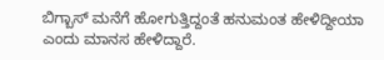ಬಿಗ್ಬಾಸ್ ಮನೆಗೆ ಹೋಗುತ್ತಿದ್ದಂತೆ ಹನುಮಂತ ಹೇಳಿದ್ದೀಯಾ ಎಂದು ಮಾನಸ ಹೇಳಿದ್ದಾರೆ.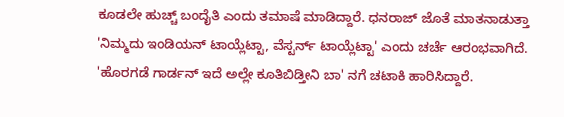ಕೂಡಲೇ ಹುಚ್ಚ್ ಬಂದೈತಿ ಎಂದು ತಮಾಷೆ ಮಾಡಿದ್ದಾರೆ. ಧನರಾಜ್ ಜೊತೆ ಮಾತನಾಡುತ್ತಾ 'ನಿಮ್ಮದು ಇಂಡಿಯನ್ ಟಾಯ್ಲೆಟ್ಟಾ, ವೆಸ್ಟರ್ನ್ ಟಾಯ್ಲೆಟ್ಟಾ' ಎಂದು ಚರ್ಚೆ ಆರಂಭವಾಗಿದೆ. 'ಹೊರಗಡೆ ಗಾರ್ಡನ್ ಇದೆ ಅಲ್ಲೇ ಕೂತಿಬಿಡ್ತೀನಿ ಬಾ' ನಗೆ ಚಟಾಕಿ ಹಾರಿಸಿದ್ದಾರೆ.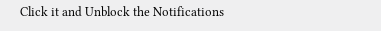Click it and Unblock the Notifications